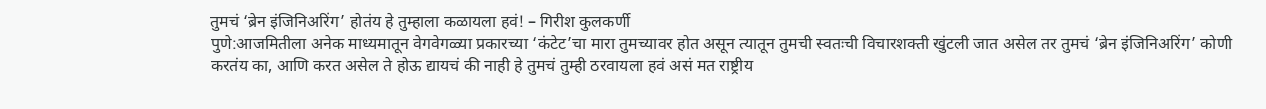तुमचं ‘ब्रेन इंजिनिअरिंग’ होतंय हे तुम्हाला कळायला हवं! – गिरीश कुलकर्णी
पुणे:आजमितीला अनेक माध्यमातून वेगवेगळ्या प्रकारच्या ‘कंटेट’चा मारा तुमच्यावर होत असून त्यातून तुमची स्वतःची विचारशक्ती खुंटली जात असेल तर तुमचं ‘ब्रेन इंजिनिअरिंग’ कोणी करतंय का, आणि करत असेल ते होऊ द्यायचं की नाही हे तुमचं तुम्ही ठरवायला हवं असं मत राष्ट्रीय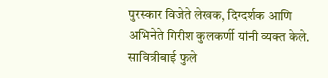पुरस्कार विजेते लेखक, दिग्दर्शक आणि अभिनेते गिरीश कुलकर्णी यांनी व्यक्त केले.
सावित्रीबाई फुले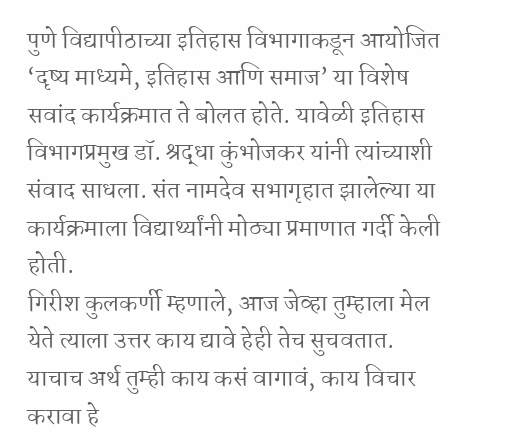पुणे विद्यापीठाच्या इतिहास विभागाकडून आयोजित ‘दृष्य माध्यमे, इतिहास आणि समाज’ या विशेष सवांद कार्यक्रमात ते बोलत होते. यावेळी इतिहास विभागप्रमुख डॉ. श्रद्धा कुंभोजकर यांनी त्यांच्याशी संवाद साधला. संत नामदेव सभागृहात झालेल्या या कार्यक्रमाला विद्यार्थ्यांनी मोठ्या प्रमाणात गर्दी केली होती.
गिरीश कुलकर्णी म्हणाले, आज जेव्हा तुम्हाला मेल येते त्याला उत्तर काय द्यावे हेही तेच सुचवतात. याचाच अर्थ तुम्ही काय कसं वागावं, काय विचार करावा हे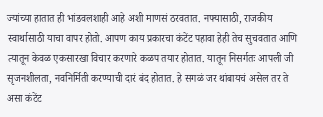ज्यांच्या हातात ही भांडवलशाही आहे अशी माणसं ठरवतात. नफ्यासाठी, राजकीय स्वार्थासाठी याचा वापर होतो. आपण काय प्रकारचा कंटेंट पहावा हेही तेच सुचवतात आणि त्यातून केवळ एकसारखा विचार करणारे कळप तयार होतात. यातून निसर्गतः आपली जी सृजनशीलता, नवनिर्मिती करण्याची दारं बंद होतात. हे सगळं जर थांबायचं असेल तर ते असा कंटेंट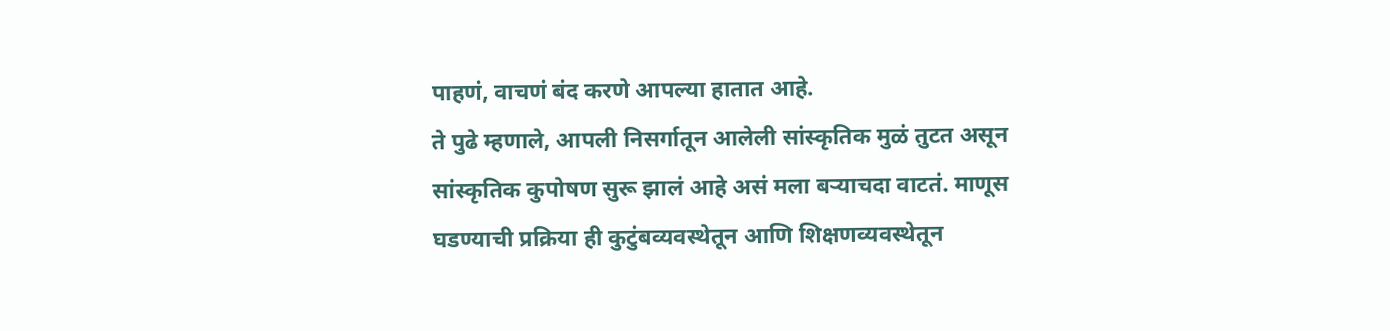पाहणं, वाचणं बंद करणे आपल्या हातात आहे.
ते पुढे म्हणाले, आपली निसर्गातून आलेली सांस्कृतिक मुळं तुटत असून सांस्कृतिक कुपोषण सुरू झालं आहे असं मला बऱ्याचदा वाटतं. माणूस घडण्याची प्रक्रिया ही कुटुंबव्यवस्थेतून आणि शिक्षणव्यवस्थेतून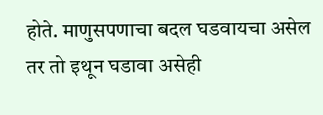होते. माणुसपणाचा बदल घडवायचा असेल तर तो इथून घडावा असेही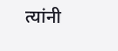त्यांनी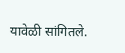यावेळी सांगितले.